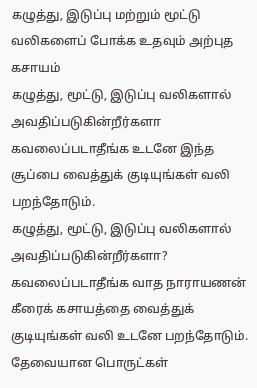கழுத்து, இடுப்பு மற்றும் மூட்டு வலிகளைப் போக்க உதவும் அற்புத கசாயம்
கழுத்து, மூட்டு, இடுப்பு வலிகளால் அவதிப்படுகின்றீர்களா கவலைப்படாதீங்க உடனே இந்த சூப்பை வைத்துக் குடியுங்கள் வலி பறந்தோடும்.
கழுத்து, மூட்டு, இடுப்பு வலிகளால் அவதிப்படுகின்றீர்களா? கவலைப்படாதீங்க வாத நாராயணன் கீரைக் கசாயத்தை வைத்துக் குடியுங்கள் வலி உடனே பறந்தோடும்.
தேவையான பொருட்கள்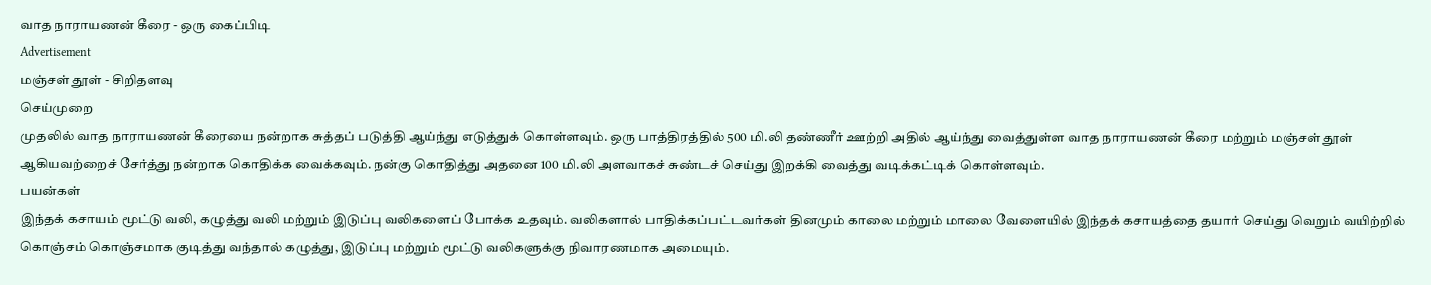வாத நாராயணன் கீரை - ஒரு கைப்பிடி
Advertisement
மஞ்சள் தூள் - சிறிதளவு
செய்முறை
முதலில் வாத நாராயணன் கீரையை நன்றாக சுத்தப் படுத்தி ஆய்ந்து எடுத்துக் கொள்ளவும். ஒரு பாத்திரத்தில் 500 மி.லி தண்ணீர் ஊற்றி அதில் ஆய்ந்து வைத்துள்ள வாத நாராயணன் கீரை மற்றும் மஞ்சள் தூள் ஆகியவற்றைச் சேர்த்து நன்றாக கொதிக்க வைக்கவும். நன்கு கொதித்து அதனை 100 மி.லி அளவாகச் சுண்டச் செய்து இறக்கி வைத்து வடிக்கட்டிக் கொள்ளவும்.
பயன்கள்
இந்தக் கசாயம் மூட்டு வலி, கழுத்து வலி மற்றும் இடுப்பு வலிகளைப் போக்க உதவும். வலிகளால் பாதிக்கப்பட்டவர்கள் தினமும் காலை மற்றும் மாலை வேளையில் இந்தக் கசாயத்தை தயார் செய்து வெறும் வயிற்றில் கொஞ்சம் கொஞ்சமாக குடித்து வந்தால் கழுத்து, இடுப்பு மற்றும் மூட்டு வலிகளுக்கு நிவாரணமாக அமையும்.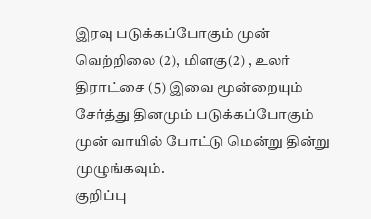இரவு படுக்கப்போகும் முன் வெற்றிலை (2), மிளகு(2) , உலர் திராட்சை (5) இவை மூன்றையும் சேர்த்து தினமும் படுக்கப்போகும் முன் வாயில் போட்டு மென்று தின்று முழுங்கவும்.
குறிப்பு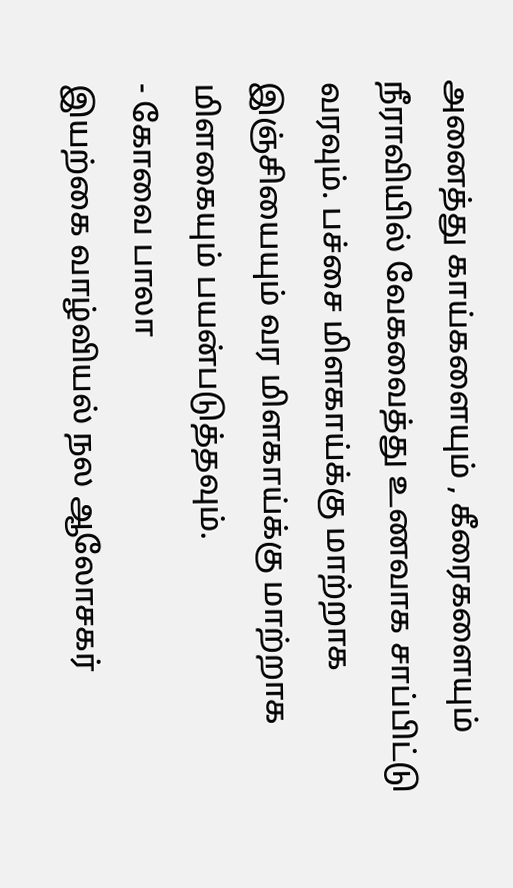அனைத்து காய்களையும் , கீரைகளையும் நீராவியில் வேகவைத்து உணவாக சாப்பிட்டு வரவும். பச்சை மிளகாய்க்கு மாற்றாக இஞ்சியையும் வர மிளகாய்க்கு மாற்றாக மிளகையும் பயன்படுத்தவும்.
- கோவை பாலா
இயற்கை வாழ்வியல் நல ஆலோசகர்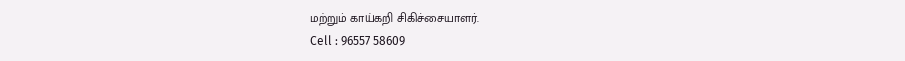மற்றும் காய்கறி சிகிச்சையாளர்.
Cell : 96557 58609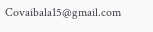Covaibala15@gmail.com